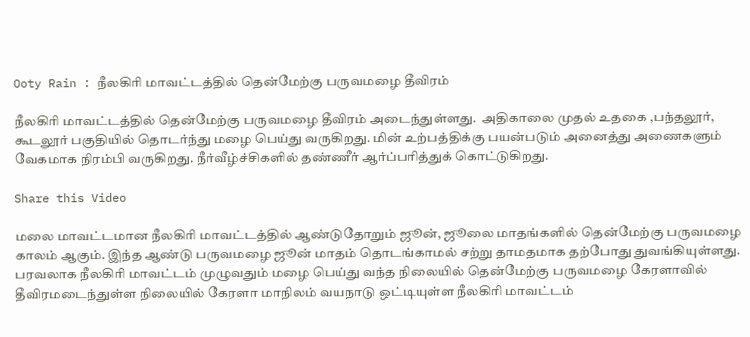Ooty Rain : நீலகிரி மாவட்டத்தில் தென்மேற்கு பருவமழை தீவிரம்

நீலகிரி மாவட்டத்தில் தென்மேற்கு பருவமழை தீவிரம் அடைந்துள்ளது.  அதிகாலை முதல் உதகை ,பந்தலூர், கூடலூர் பகுதியில் தொடர்ந்து மழை பெய்து வருகிறது. மின் உற்பத்திக்கு பயன்படும் அனைத்து அணைகளும் வேகமாக நிரம்பி வருகிறது. நீர்வீழ்ச்சிகளில் தண்ணீர் ஆர்ப்பரித்துக் கொட்டுகிறது.

Share this Video

மலை மாவட்டமான நீலகிரி மாவட்டத்தில் ஆண்டுதோறும் ஜூன், ஜூலை மாதங்களில் தென்மேற்கு பருவமழை காலம் ஆகும். இந்த ஆண்டு பருவமழை ஜூன் மாதம் தொடங்காமல் சற்று தாமதமாக தற்போது துவங்கியுள்ளது. பரவலாக நீலகிரி மாவட்டம் முழுவதும் மழை பெய்து வந்த நிலையில் தென்மேற்கு பருவமழை கேரளாவில் தீவிரமடைந்துள்ள நிலையில் கேரளா மாநிலம் வயநாடு ஒட்டியுள்ள நீலகிரி மாவட்டம்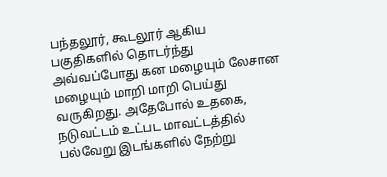பந்தலூர், கூடலூர் ஆகிய பகுதிகளில் தொடர்ந்து அவ்வப்போது கன மழையும் லேசான மழையும் மாறி மாறி பெய்து வருகிறது. அதேபோல் உதகை, நடுவட்டம் உட்பட மாவட்டத்தில் பல்வேறு இடங்களில் நேற்று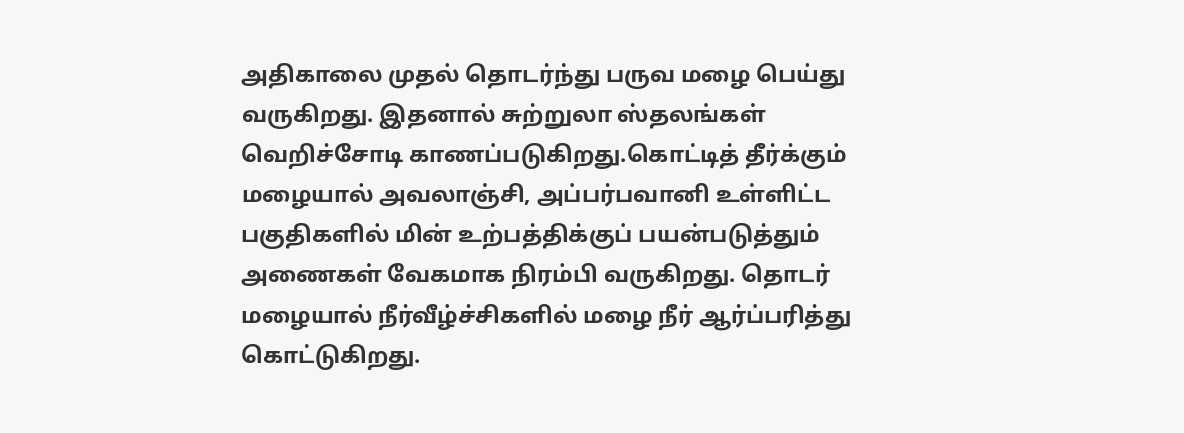அதிகாலை முதல் தொடர்ந்து பருவ மழை பெய்து வருகிறது. இதனால் சுற்றுலா ஸ்தலங்கள் வெறிச்சோடி காணப்படுகிறது.கொட்டித் தீர்க்கும் மழையால் அவலாஞ்சி, அப்பர்பவானி உள்ளிட்ட பகுதிகளில் மின் உற்பத்திக்குப் பயன்படுத்தும் அணைகள் வேகமாக நிரம்பி வருகிறது. தொடர் மழையால் நீர்வீழ்ச்சிகளில் மழை நீர் ஆர்ப்பரித்து கொட்டுகிறது.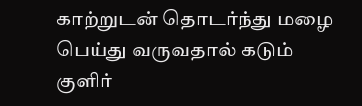காற்றுடன் தொடர்ந்து மழை பெய்து வருவதால் கடும் குளிர்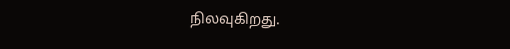நிலவுகிறது.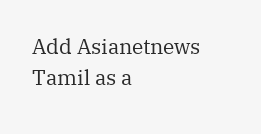Add Asianetnews Tamil as a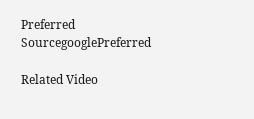Preferred SourcegooglePreferred

Related Video